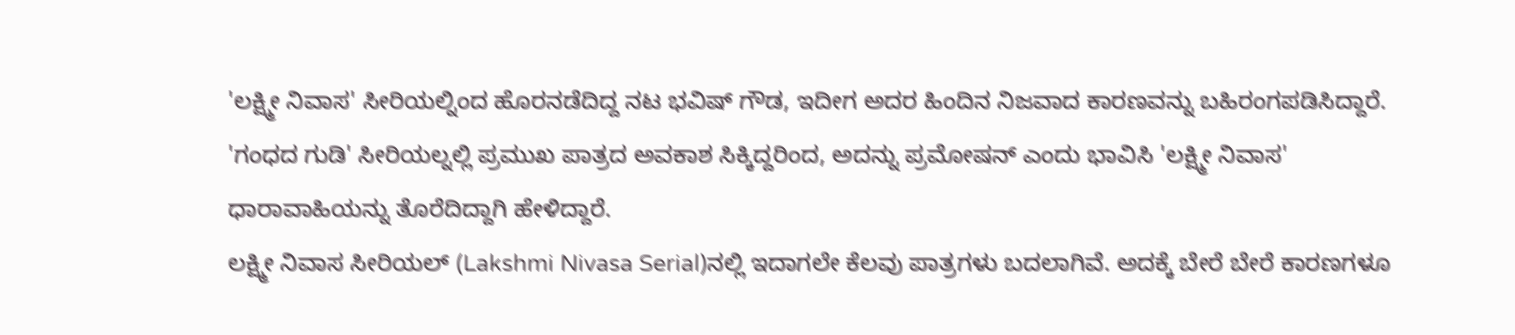'ಲಕ್ಷ್ಮೀ ನಿವಾಸ' ಸೀರಿಯಲ್ನಿಂದ ಹೊರನಡೆದಿದ್ದ ನಟ ಭವಿಷ್ ಗೌಡ, ಇದೀಗ ಅದರ ಹಿಂದಿನ ನಿಜವಾದ ಕಾರಣವನ್ನು ಬಹಿರಂಗಪಡಿಸಿದ್ದಾರೆ. 'ಗಂಧದ ಗುಡಿ' ಸೀರಿಯಲ್ನಲ್ಲಿ ಪ್ರಮುಖ ಪಾತ್ರದ ಅವಕಾಶ ಸಿಕ್ಕಿದ್ದರಿಂದ, ಅದನ್ನು ಪ್ರಮೋಷನ್ ಎಂದು ಭಾವಿಸಿ 'ಲಕ್ಷ್ಮೀ ನಿವಾಸ' ಧಾರಾವಾಹಿಯನ್ನು ತೊರೆದಿದ್ದಾಗಿ ಹೇಳಿದ್ದಾರೆ.
ಲಕ್ಷ್ಮೀ ನಿವಾಸ ಸೀರಿಯಲ್ (Lakshmi Nivasa Serial)ನಲ್ಲಿ ಇದಾಗಲೇ ಕೆಲವು ಪಾತ್ರಗಳು ಬದಲಾಗಿವೆ. ಅದಕ್ಕೆ ಬೇರೆ ಬೇರೆ ಕಾರಣಗಳೂ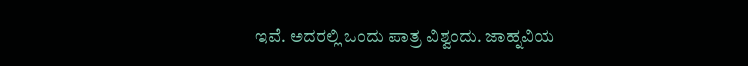ಇವೆ. ಅದರಲ್ಲಿ ಒಂದು ಪಾತ್ರ ವಿಶ್ವಂದು. ಜಾಹ್ನವಿಯ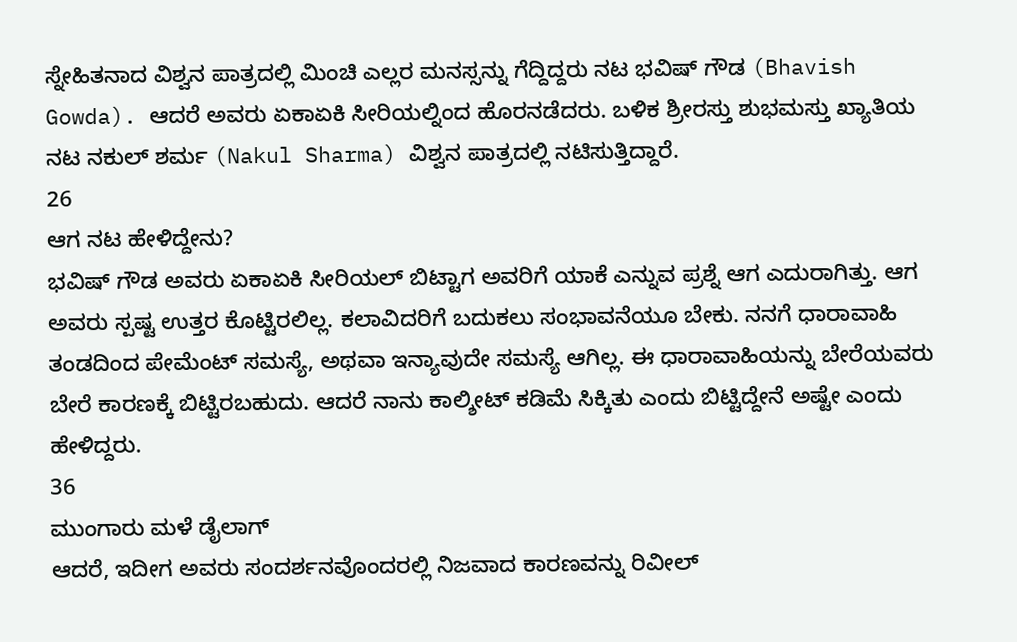ಸ್ನೇಹಿತನಾದ ವಿಶ್ವನ ಪಾತ್ರದಲ್ಲಿ ಮಿಂಚಿ ಎಲ್ಲರ ಮನಸ್ಸನ್ನು ಗೆದ್ದಿದ್ದರು ನಟ ಭವಿಷ್ ಗೌಡ (Bhavish Gowda). ಆದರೆ ಅವರು ಏಕಾಏಕಿ ಸೀರಿಯಲ್ನಿಂದ ಹೊರನಡೆದರು. ಬಳಿಕ ಶ್ರೀರಸ್ತು ಶುಭಮಸ್ತು ಖ್ಯಾತಿಯ ನಟ ನಕುಲ್ ಶರ್ಮ (Nakul Sharma) ವಿಶ್ವನ ಪಾತ್ರದಲ್ಲಿ ನಟಿಸುತ್ತಿದ್ದಾರೆ.
26
ಆಗ ನಟ ಹೇಳಿದ್ದೇನು?
ಭವಿಷ್ ಗೌಡ ಅವರು ಏಕಾಏಕಿ ಸೀರಿಯಲ್ ಬಿಟ್ಟಾಗ ಅವರಿಗೆ ಯಾಕೆ ಎನ್ನುವ ಪ್ರಶ್ನೆ ಆಗ ಎದುರಾಗಿತ್ತು. ಆಗ ಅವರು ಸ್ಪಷ್ಟ ಉತ್ತರ ಕೊಟ್ಟಿರಲಿಲ್ಲ. ಕಲಾವಿದರಿಗೆ ಬದುಕಲು ಸಂಭಾವನೆಯೂ ಬೇಕು. ನನಗೆ ಧಾರಾವಾಹಿ ತಂಡದಿಂದ ಪೇಮೆಂಟ್ ಸಮಸ್ಯೆ, ಅಥವಾ ಇನ್ಯಾವುದೇ ಸಮಸ್ಯೆ ಆಗಿಲ್ಲ. ಈ ಧಾರಾವಾಹಿಯನ್ನು ಬೇರೆಯವರು ಬೇರೆ ಕಾರಣಕ್ಕೆ ಬಿಟ್ಟಿರಬಹುದು. ಆದರೆ ನಾನು ಕಾಲ್ಶೀಟ್ ಕಡಿಮೆ ಸಿಕ್ಕಿತು ಎಂದು ಬಿಟ್ಟಿದ್ದೇನೆ ಅಷ್ಟೇ ಎಂದು ಹೇಳಿದ್ದರು.
36
ಮುಂಗಾರು ಮಳೆ ಡೈಲಾಗ್
ಆದರೆ, ಇದೀಗ ಅವರು ಸಂದರ್ಶನವೊಂದರಲ್ಲಿ ನಿಜವಾದ ಕಾರಣವನ್ನು ರಿವೀಲ್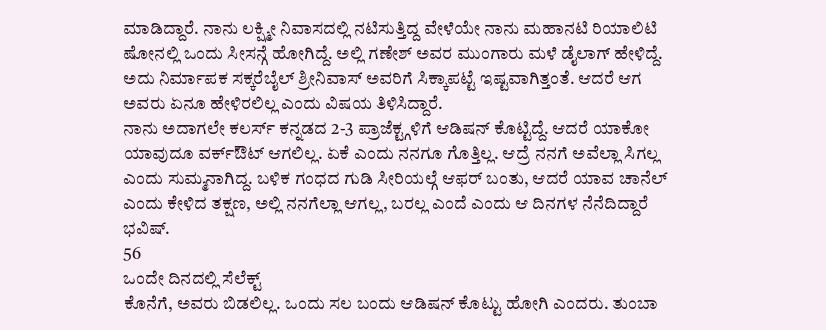ಮಾಡಿದ್ದಾರೆ. ನಾನು ಲಕ್ಷ್ಮೀ ನಿವಾಸದಲ್ಲಿ ನಟಿಸುತ್ತಿದ್ದ ವೇಳೆಯೇ ನಾನು ಮಹಾನಟಿ ರಿಯಾಲಿಟಿ ಷೋನಲ್ಲಿ ಒಂದು ಸೀಸನ್ಗೆ ಹೋಗಿದ್ದೆ. ಅಲ್ಲಿ ಗಣೇಶ್ ಅವರ ಮುಂಗಾರು ಮಳೆ ಡೈಲಾಗ್ ಹೇಳಿದ್ದೆ. ಅದು ನಿರ್ಮಾಪಕ ಸಕ್ಕರೆಬೈಲ್ ಶ್ರೀನಿವಾಸ್ ಅವರಿಗೆ ಸಿಕ್ಕಾಪಟ್ಟೆ ಇಷ್ಟವಾಗಿತ್ತಂತೆ. ಆದರೆ ಆಗ ಅವರು ಏನೂ ಹೇಳಿರಲಿಲ್ಲ ಎಂದು ವಿಷಯ ತಿಳಿಸಿದ್ದಾರೆ.
ನಾನು ಅದಾಗಲೇ ಕಲರ್ಸ್ ಕನ್ನಡದ 2-3 ಪ್ರಾಜೆಕ್ಟ್ಗಳಿಗೆ ಆಡಿಷನ್ ಕೊಟ್ಟಿದ್ದೆ. ಆದರೆ ಯಾಕೋ ಯಾವುದೂ ವರ್ಕ್ಔಟ್ ಆಗಲಿಲ್ಲ. ಏಕೆ ಎಂದು ನನಗೂ ಗೊತ್ತಿಲ್ಲ. ಆದ್ರೆ ನನಗೆ ಅವೆಲ್ಲಾ ಸಿಗಲ್ಲ ಎಂದು ಸುಮ್ಮನಾಗಿದ್ದ. ಬಳಿಕ ಗಂಧದ ಗುಡಿ ಸೀರಿಯಲ್ಗೆ ಆಫರ್ ಬಂತು, ಆದರೆ ಯಾವ ಚಾನೆಲ್ ಎಂದು ಕೇಳಿದ ತಕ್ಷಣ, ಅಲ್ಲಿ ನನಗೆಲ್ಲಾ ಆಗಲ್ಲ, ಬರಲ್ಲ ಎಂದೆ ಎಂದು ಆ ದಿನಗಳ ನೆನೆದಿದ್ದಾರೆ ಭವಿಷ್.
56
ಒಂದೇ ದಿನದಲ್ಲಿ ಸೆಲೆಕ್ಟ್
ಕೊನೆಗೆ, ಅವರು ಬಿಡಲಿಲ್ಲ. ಒಂದು ಸಲ ಬಂದು ಆಡಿಷನ್ ಕೊಟ್ಟು ಹೋಗಿ ಎಂದರು. ತುಂಬಾ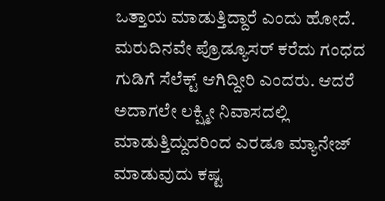ಒತ್ತಾಯ ಮಾಡುತ್ತಿದ್ದಾರೆ ಎಂದು ಹೋದೆ. ಮರುದಿನವೇ ಪ್ರೊಡ್ಯೂಸರ್ ಕರೆದು ಗಂಧದ ಗುಡಿಗೆ ಸೆಲೆಕ್ಟ್ ಆಗಿದ್ದೀರಿ ಎಂದರು. ಆದರೆ ಅದಾಗಲೇ ಲಕ್ಷ್ಮೀ ನಿವಾಸದಲ್ಲಿ ಮಾಡುತ್ತಿದ್ದುದರಿಂದ ಎರಡೂ ಮ್ಯಾನೇಜ್ ಮಾಡುವುದು ಕಷ್ಟ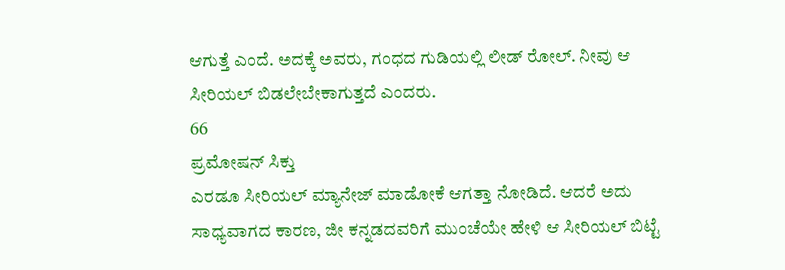ಆಗುತ್ತೆ ಎಂದೆ. ಅದಕ್ಕೆ ಅವರು, ಗಂಧದ ಗುಡಿಯಲ್ಲಿ ಲೀಡ್ ರೋಲ್. ನೀವು ಆ ಸೀರಿಯಲ್ ಬಿಡಲೇಬೇಕಾಗುತ್ತದೆ ಎಂದರು.
66
ಪ್ರಮೋಷನ್ ಸಿಕ್ತು
ಎರಡೂ ಸೀರಿಯಲ್ ಮ್ಯಾನೇಜ್ ಮಾಡೋಕೆ ಆಗತ್ತಾ ನೋಡಿದೆ. ಆದರೆ ಅದು ಸಾಧ್ಯವಾಗದ ಕಾರಣ, ಜೀ ಕನ್ನಡದವರಿಗೆ ಮುಂಚೆಯೇ ಹೇಳಿ ಆ ಸೀರಿಯಲ್ ಬಿಟ್ಟೆ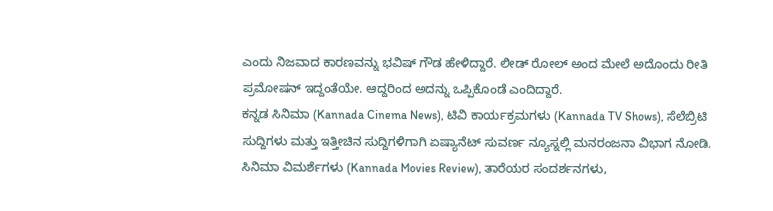ಎಂದು ನಿಜವಾದ ಕಾರಣವನ್ನು ಭವಿಷ್ ಗೌಡ ಹೇಳಿದ್ದಾರೆ. ಲೀಡ್ ರೋಲ್ ಅಂದ ಮೇಲೆ ಅದೊಂದು ರೀತಿ ಪ್ರಮೋಷನ್ ಇದ್ದಂತೆಯೇ. ಆದ್ದರಿಂದ ಅದನ್ನು ಒಪ್ಪಿಕೊಂಡೆ ಎಂದಿದ್ದಾರೆ.
ಕನ್ನಡ ಸಿನಿಮಾ (Kannada Cinema News), ಟಿವಿ ಕಾರ್ಯಕ್ರಮಗಳು (Kannada TV Shows), ಸೆಲೆಬ್ರಿಟಿ ಸುದ್ದಿಗಳು ಮತ್ತು ಇತ್ತೀಚಿನ ಸುದ್ದಿಗಳಿಗಾಗಿ ಏಷ್ಯಾನೆಟ್ ಸುವರ್ಣ ನ್ಯೂಸ್ನಲ್ಲಿ ಮನರಂಜನಾ ವಿಭಾಗ ನೋಡಿ. ಸಿನಿಮಾ ವಿಮರ್ಶೆಗಳು (Kannada Movies Review), ತಾರೆಯರ ಸಂದರ್ಶನಗಳು,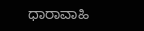ಧಾರಾವಾಹಿ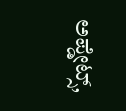ಅಪ್ಡೇಟ್ಸ್,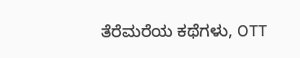ತೆರೆಮರೆಯ ಕಥೆಗಳು, OTT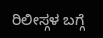ರಿಲೀಸ್ಗಳ ಬಗ್ಗೆ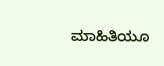ಮಾಹಿತಿಯೂ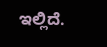ಇಲ್ಲಿದೆ.